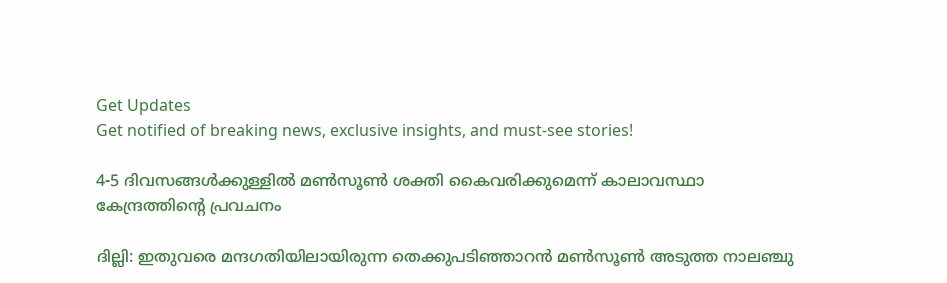Get Updates
Get notified of breaking news, exclusive insights, and must-see stories!

4-5 ദിവസങ്ങള്‍ക്കുള്ളില്‍ മണ്‍സൂണ്‍ ശക്തി കൈവരിക്കുമെന്ന് കാലാവസ്ഥാ കേന്ദ്രത്തിന്റെ പ്രവചനം

ദില്ലി: ഇതുവരെ മന്ദഗതിയിലായിരുന്ന തെക്കുപടിഞ്ഞാറന്‍ മണ്‍സൂണ്‍ അടുത്ത നാലഞ്ചു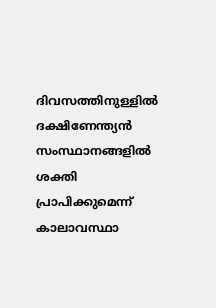ദിവസത്തിനുള്ളില്‍ ദക്ഷിണേന്ത്യന്‍ സംസ്ഥാനങ്ങളില്‍ ശക്തി പ്രാപിക്കുമെന്ന് കാലാവസ്ഥാ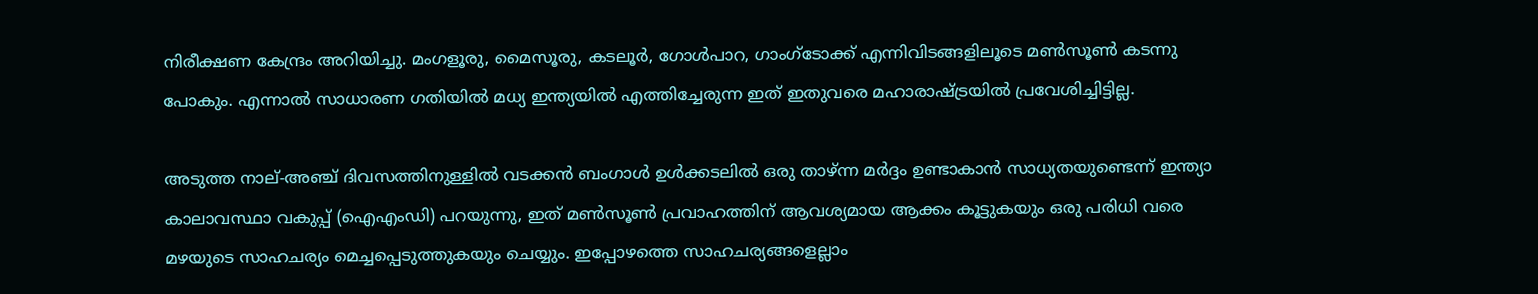നിരീക്ഷണ കേന്ദ്രം അറിയിച്ചു. മംഗളൂരു, മൈസൂരു, കടലൂര്‍, ഗോള്‍പാറ, ഗാംഗ്ടോക്ക് എന്നിവിടങ്ങളിലൂടെ മണ്‍സൂണ്‍ കടന്നു പോകും. എന്നാല്‍ സാധാരണ ഗതിയില്‍ മധ്യ ഇന്ത്യയില്‍ എത്തിച്ചേരുന്ന ഇത് ഇതുവരെ മഹാരാഷ്ട്രയില്‍ പ്രവേശിച്ചിട്ടില്ല.

അടുത്ത നാല്-അഞ്ച് ദിവസത്തിനുള്ളില്‍ വടക്കന്‍ ബംഗാള്‍ ഉള്‍ക്കടലില്‍ ഒരു താഴ്ന്ന മര്‍ദ്ദം ഉണ്ടാകാന്‍ സാധ്യതയുണ്ടെന്ന് ഇന്ത്യാ കാലാവസ്ഥാ വകുപ്പ് (ഐഎംഡി) പറയുന്നു, ഇത് മണ്‍സൂണ്‍ പ്രവാഹത്തിന് ആവശ്യമായ ആക്കം കൂട്ടുകയും ഒരു പരിധി വരെ മഴയുടെ സാഹചര്യം മെച്ചപ്പെടുത്തുകയും ചെയ്യും. ഇപ്പോഴത്തെ സാഹചര്യങ്ങളെല്ലാം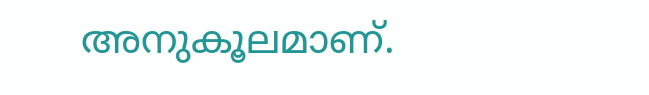അനുകൂലമാണ്.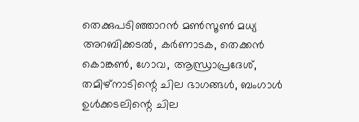തെക്കുപടിഞ്ഞാറന്‍ മണ്‍സൂണ്‍ മധ്യ അറബിക്കടല്‍, കര്‍ണാടക, തെക്കന്‍ കൊങ്കണ്‍, ഗോവ, ആന്ധ്രാപ്രദേശ്, തമിഴ്നാടിന്റെ ചില ഭാഗങ്ങള്‍, ബംഗാള്‍ ഉള്‍ക്കടലിന്റെ ചില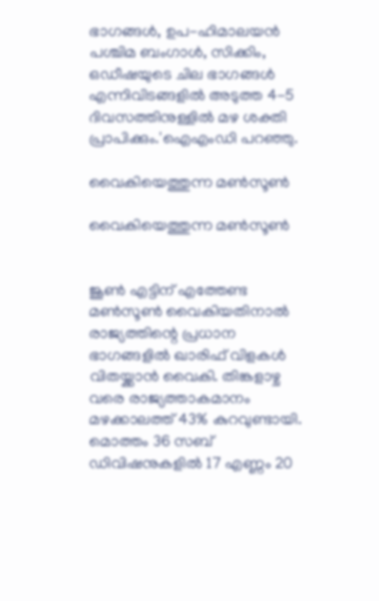ഭാഗങ്ങള്‍, ഉപ-ഹിമാലയന്‍ പശ്ചിമ ബംഗാള്‍, സിക്കിം, ഒഡീഷയുടെ ചില ഭാഗങ്ങള്‍ എന്നിവിടങ്ങളില്‍ അടുത്ത 4-5 ദിവസത്തിനുള്ളില്‍ മഴ ശക്തി പ്രാപിക്കും.'ഐഎംഡി പറഞ്ഞു.

വൈകിയെത്തുന്ന മൺസൂൺ

വൈകിയെത്തുന്ന മൺസൂൺ


ജൂണ്‍ എട്ടിന് എത്തേണ്ട മണ്‍സൂണ്‍ വൈകിയതിനാല്‍ രാജ്യത്തിന്റെ പ്രധാന ഭാഗങ്ങളില്‍ ഖാരിഫ് വിളകള്‍ വിതയ്ക്കാന്‍ വൈകി. തിങ്കളാഴ്ച വരെ രാജ്യത്താകമാനം മഴക്കാലത്ത് 43% കുറവുണ്ടായി. മൊത്തം 36 സബ് ഡിവിഷനുകളില്‍ 17 എണ്ണം 20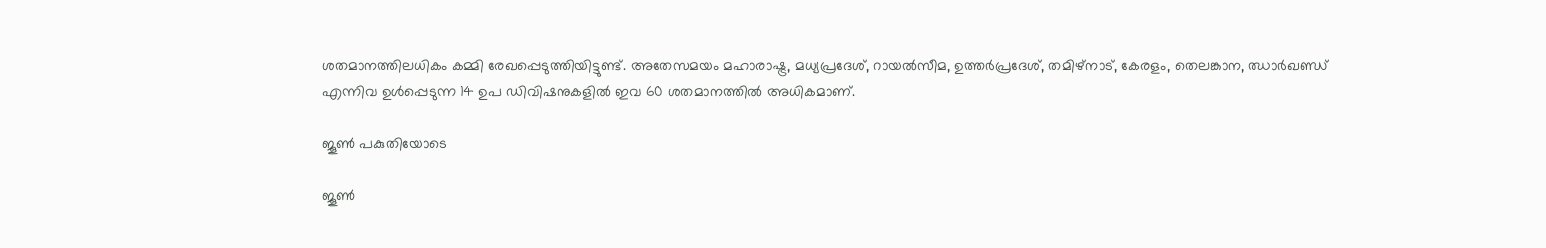ശതമാനത്തിലധികം കമ്മി രേഖപ്പെടുത്തിയിട്ടുണ്ട്. അതേസമയം മഹാരാഷ്ട്ര, മധ്യപ്രദേശ്, റായല്‍സീമ, ഉത്തര്‍പ്രദേശ്, തമിഴ്നാട്, കേരളം, തെലങ്കാന, ഝാര്‍ഖണ്ഡ് എന്നിവ ഉള്‍പ്പെടുന്ന 14 ഉപ ഡിവിഷനുകളില്‍ ഇവ 60 ശതമാനത്തില്‍ അധികമാണ്.

ജൂൺ പകുതിയോടെ

ജൂൺ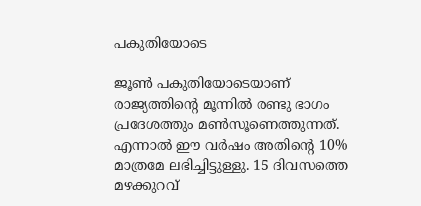പകുതിയോടെ

ജൂണ്‍ പകുതിയോടെയാണ് രാജ്യത്തിന്റെ മൂന്നില്‍ രണ്ടു ഭാഗം പ്രദേശത്തും മണ്‍സൂണെത്തുന്നത്. എന്നാല്‍ ഈ വര്‍ഷം അതിന്റെ 10% മാത്രമേ ലഭിച്ചിട്ടുള്ളു. 15 ദിവസത്തെ മഴക്കുറവ്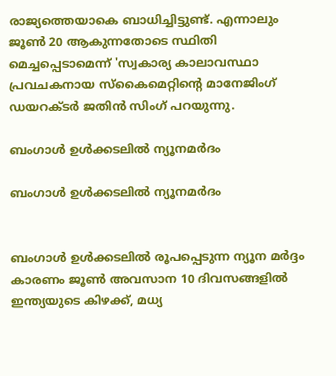രാജ്യത്തെയാകെ ബാധിച്ചിട്ടുണ്ട്. എന്നാലും ജൂണ്‍ 20 ആകുന്നതോടെ സ്ഥിതി മെച്ചപ്പെടാമെന്ന് 'സ്വകാര്യ കാലാവസ്ഥാ പ്രവചകനായ സ്‌കൈമെറ്റിന്റെ മാനേജിംഗ് ഡയറക്ടര്‍ ജതിന്‍ സിംഗ് പറയുന്നു.

ബംഗാൾ ഉൾക്കടലിൽ ന്യൂനമർദം

ബംഗാൾ ഉൾക്കടലിൽ ന്യൂനമർദം


ബംഗാള്‍ ഉള്‍ക്കടലില്‍ രൂപപ്പെടുന്ന ന്യൂന മര്‍ദ്ദം കാരണം ജൂണ്‍ അവസാന 10 ദിവസങ്ങളില്‍ ഇന്ത്യയുടെ കിഴക്ക്, മധ്യ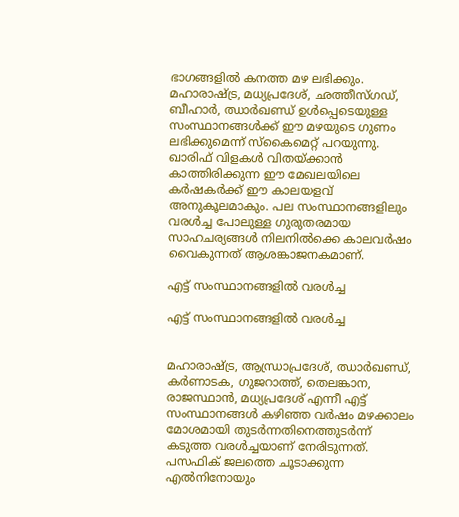ഭാഗങ്ങളില്‍ കനത്ത മഴ ലഭിക്കും. മഹാരാഷ്ട്ര, മധ്യപ്രദേശ്, ഛത്തീസ്ഗഡ്, ബീഹാര്‍, ഝാര്‍ഖണ്ഡ് ഉള്‍പ്പെടെയുള്ള സംസ്ഥാനങ്ങള്‍ക്ക് ഈ മഴയുടെ ഗുണം ലഭിക്കുമെന്ന് സ്‌കൈമെറ്റ് പറയുന്നു. ഖാരിഫ് വിളകള്‍ വിതയ്ക്കാന്‍ കാത്തിരിക്കുന്ന ഈ മേഖലയിലെ കര്‍ഷകര്‍ക്ക് ഈ കാലയളവ് അനുകൂലമാകും. പല സംസ്ഥാനങ്ങളിലും വരള്‍ച്ച പോലുള്ള ഗുരുതരമായ സാഹചര്യങ്ങള്‍ നിലനില്‍ക്കെ കാലവര്‍ഷം വൈകുന്നത് ആശങ്കാജനകമാണ്.

എട്ട് സംസ്ഥാനങ്ങളിൽ വരൾച്ച

എട്ട് സംസ്ഥാനങ്ങളിൽ വരൾച്ച


മഹാരാഷ്ട്ര, ആന്ധ്രാപ്രദേശ്, ഝാര്‍ഖണ്ഡ്, കര്‍ണാടക, ഗുജറാത്ത്, തെലങ്കാന, രാജസ്ഥാന്‍, മധ്യപ്രദേശ് എന്നീ എട്ട് സംസ്ഥാനങ്ങള്‍ കഴിഞ്ഞ വര്‍ഷം മഴക്കാലം മോശമായി തുടര്‍ന്നതിനെത്തുടര്‍ന്ന് കടുത്ത വരള്‍ച്ചയാണ് നേരിടുന്നത്. പസഫിക് ജലത്തെ ചൂടാക്കുന്ന എല്‍നിനോയും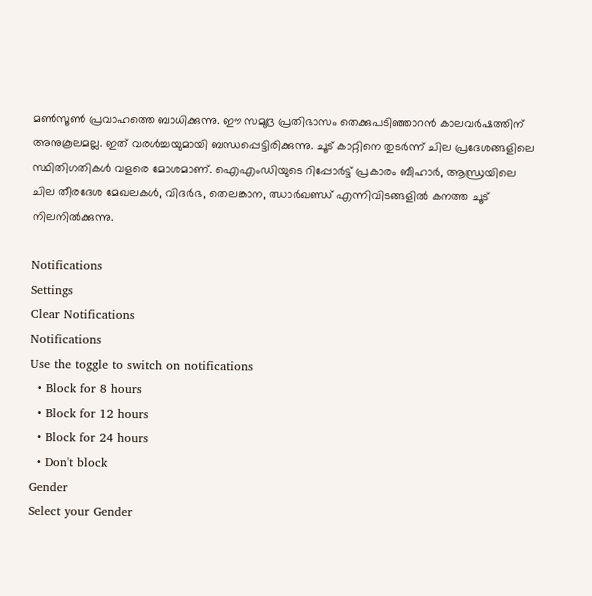മണ്‍സൂണ്‍ പ്രവാഹത്തെ ബാധിക്കുന്നു. ഈ സമുദ്ര പ്രതിഭാസം തെക്കുപടിഞ്ഞാറന്‍ കാലവര്‍ഷത്തിന് അനുകൂലമല്ല. ഇത് വരള്‍ച്ചയുമായി ബന്ധപ്പെട്ടിരിക്കുന്നു. ചൂട് കാറ്റിനെ തുടര്‍ന്ന് ചില പ്രദേശങ്ങളിലെ സ്ഥിതിഗതികള്‍ വളരെ മോശമാണ്. ഐഎംഡിയുടെ റിപ്പോര്‍ട്ട് പ്രകാരം ബീഹാര്‍, ആന്ധ്രയിലെ ചില തീരദേശ മേഖലകള്‍, വിദര്‍ഭ, തെലങ്കാന, ഝാര്‍ഖണ്ഡ് എന്നിവിടങ്ങളില്‍ കനത്ത ചൂട് നിലനില്‍ക്കുന്നു.

Notifications
Settings
Clear Notifications
Notifications
Use the toggle to switch on notifications
  • Block for 8 hours
  • Block for 12 hours
  • Block for 24 hours
  • Don't block
Gender
Select your Gender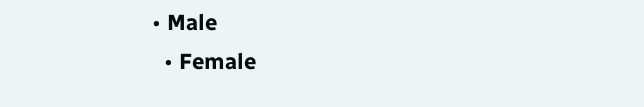• Male
  • Female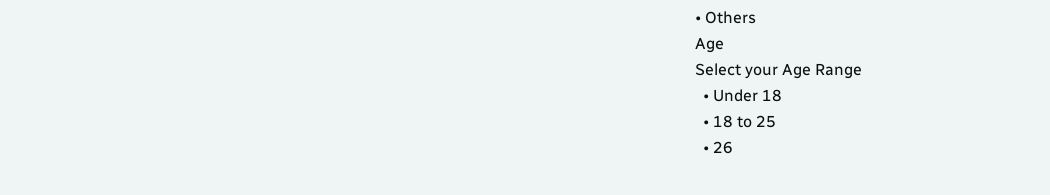• Others
Age
Select your Age Range
  • Under 18
  • 18 to 25
  • 26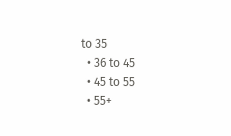to 35
  • 36 to 45
  • 45 to 55
  • 55+